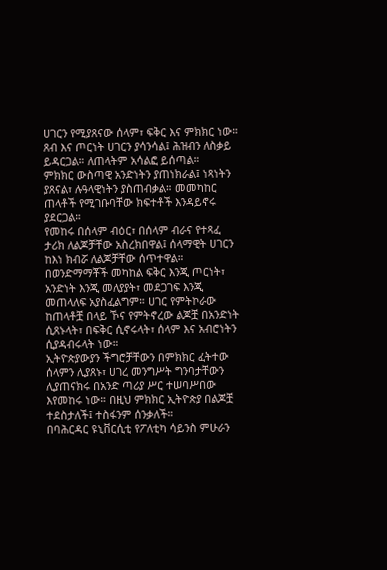ሀገርን የሚያጸናው ሰላም፣ ፍቅር እና ምክክር ነው። ጸብ እና ጦርነት ሀገርን ያሳንሳል፤ ሕዝብን ለስቃይ ይዳርጋል። ለጠላትም አሳልፎ ይሰጣል።
ምክክር ውስጣዊ አንድነትን ያጠነክራል፤ ነጻነትን ያጸናል፣ ሉዓላዊነትን ያስጠብቃል። መመካከር ጠላቶች የሚገቡባቸው ክፍተቶች እንዳይኖሩ ያደርጋል።
የመከሩ በሰላም ብዕር፣ በሰላም ብራና የተጻፈ ታሪክ ለልጆቻቸው አስረክበዋል፤ ሰላማዊት ሀገርን ከእነ ክብሯ ለልጆቻቸው ሰጥተዋል።
በወንድማማቾች መካከል ፍቅር እንጂ ጦርነት፣ አንድነት እንጂ መለያያት፣ መደጋገፍ እንጂ መጠላለፍ አያስፈልግም። ሀገር የምትኮራው ከጠላቶቿ በላይ ኾና የምትኖረው ልጆቿ በአንድነት ሲጸኑላት፣ በፍቅር ሲኖሩላት፣ ሰላም እና አብሮነትን ሲያዳብሩላት ነው።
ኢትዮጵያውያን ችግሮቻቸውን በምክክር ፈትተው ሰላምን ሊያጸኑ፣ ሀገረ መንግሥት ግንባታቸውን ሊያጠናክሩ በአንድ ጣሪያ ሥር ተሠባሥበው እየመከሩ ነው። በዚህ ምክክር ኢትዮጵያ በልጆቿ ተደስታለች፤ ተስፋንም ሰንቃለች።
በባሕርዳር ዩኒቨርሲቲ የፖለቲካ ሳይንስ ምሁራን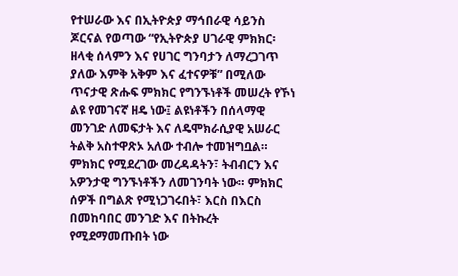የተሠራው እና በኢትዮጵያ ማኅበራዊ ሳይንስ ጆርናል የወጣው “የኢትዮጵያ ሀገራዊ ምክክር፡ ዘላቂ ሰላምን እና የሀገር ግንባታን ለማረጋገጥ ያለው እምቅ አቅም እና ፈተናዎቹ” በሚለው ጥናታዊ ጽሑፍ ምክክር የግንኙነቶች መሠረት የኾነ ልዩ የመገናኛ ዘዴ ነው፤ ልዩነቶችን በሰላማዊ መንገድ ለመፍታት እና ለዴሞክራሲያዊ አሠራር ትልቅ አስተዋጽኦ አለው ተብሎ ተመዝግቧል።
ምክክር የሚደረገው መረዳዳትን፣ ትብብርን እና አዎንታዊ ግንኙነቶችን ለመገንባት ነው። ምክክር ሰዎች በግልጽ የሚነጋገሩበት፣ እርስ በእርስ በመከባበር መንገድ እና በትኩረት የሚደማመጡበት ነው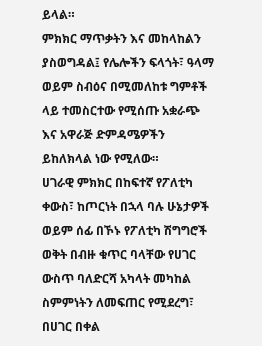ይላል።
ምክክር ማጥቃትን እና መከላከልን ያስወግዳል፤ የሌሎችን ፍላጎት፣ ዓላማ ወይም ስብዕና በሚመለከቱ ግምቶች ላይ ተመስርተው የሚሰጡ አቋራጭ እና አዋራጅ ድምዳሜዎችን ይከለክላል ነው የሚለው።
ሀገራዊ ምክክር በከፍተኛ የፖለቲካ ቀውስ፣ ከጦርነት በኋላ ባሉ ሁኔታዎች ወይም ሰፊ በኾኑ የፖለቲካ ሽግግሮች ወቅት በብዙ ቁጥር ባላቸው የሀገር ውስጥ ባለድርሻ አካላት መካከል ስምምነትን ለመፍጠር የሚደረግ፣ በሀገር በቀል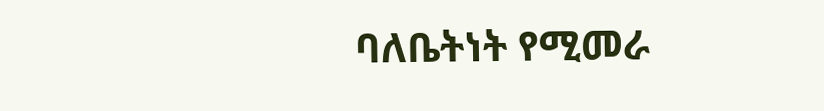ባለቤትነት የሚመራ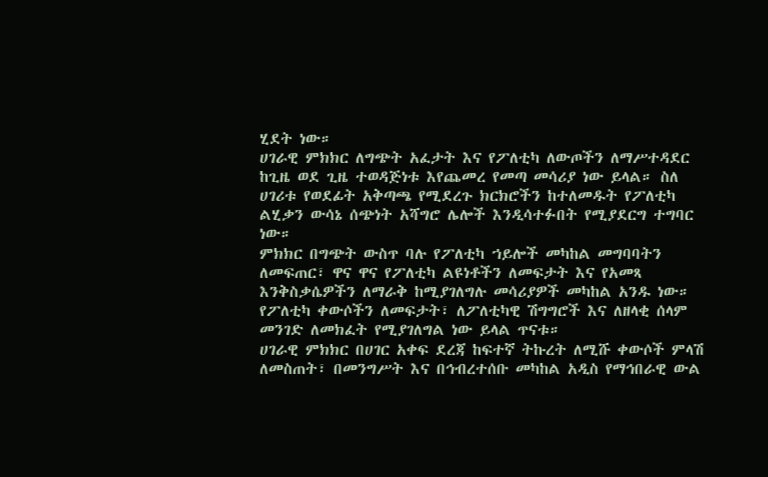ሂደት ነው።
ሀገራዊ ምክክር ለግጭት አፈታት እና የፖለቲካ ለውጦችን ለማሥተዳደር ከጊዜ ወደ ጊዜ ተወዳጅነቱ እየጨመረ የመጣ መሳሪያ ነው ይላል። ስለ ሀገሪቱ የወደፊት አቅጣጫ የሚደረጉ ክርክሮችን ከተለመዱት የፖለቲካ ልሂቃን ውሳኔ ሰጭነት አሻግሮ ሌሎች እንዲሳተፉበት የሚያደርግ ተግባር ነው።
ምክክር በግጭት ውስጥ ባሉ የፖለቲካ ኀይሎች መካከል መግባባትን ለመፍጠር፣ ዋና ዋና የፖለቲካ ልዩነቶችን ለመፍታት እና የአመጻ እንቅስቃሴዎችን ለማራቅ ከሚያገለግሉ መሳሪያዎች መካከል አንዱ ነው። የፖለቲካ ቀውሶችን ለመፍታት፣ ለፖለቲካዊ ሽግግሮች እና ለዘላቂ ሰላም መንገድ ለመክፈት የሚያገለግል ነው ይላል ጥናቱ።
ሀገራዊ ምክክር በሀገር አቀፍ ደረጃ ከፍተኛ ትኩረት ለሚሹ ቀውሶች ምላሽ ለመስጠት፣ በመንግሥት እና በኅብረተሰቡ መካከል አዲስ የማኅበራዊ ውል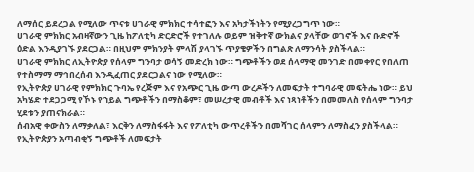ለማሰር ይደረጋል የሚለው ጥናቱ ሀገራዊ ምክክር ተሳተፎን እና አካታችነትን የሚያረጋግጥ ነው።
ሀገራዊ ምክክር አብዛኛውን ጊዜ ከፖለቲካ ድርድሮች የተገለሉ ወይም ዝቅተኛ ውክልና ያላቸው ወገኖች እና ቡድኖች ዕድል እንዲያገኙ ያደርጋል። በዚህም ምክንያት ምላሽ ያላገኙ ጥያቄዎችን በግልጽ ለማንሳት ያስችላል።
ሀገራዊ ምክክር ለኢትዮጵያ የሰላም ግንባታ ወሳኝ መድረክ ነው። ግጭቶችን ወደ ሰላማዊ መንገድ በመቀየር የበለጠ የተስማማ ማኅበረሰብ እንዲፈጠር ያደርጋልና ነው የሚለው።
የኢትዮጵያ ሀገራዊ የምክክር ጉባኤ የረጅም እና የአጭር ጊዜ ውጣ ውረዶችን ለመፍታት ተግባራዊ መፍትሔ ነው። ይህ አካሄድ ተደጋጋሚ የኾኑ የኀይል ግጭቶችን በማስቆም፣ መሠረታዊ መብቶች እና ነጻነቶችን በመመለስ የሰላም ግንባታ ሂደቱን ያጠናክራል።
ሰብአዊ ቀውስን ለማቃለል፣ እርቅን ለማስፋፋት እና የፖለቲካ ውጥረቶችን በመሻገር ሰላምን ለማስፈን ያስችላል። የኢትዮጵያን አጣብቂኝ ግጭቶች ለመፍታት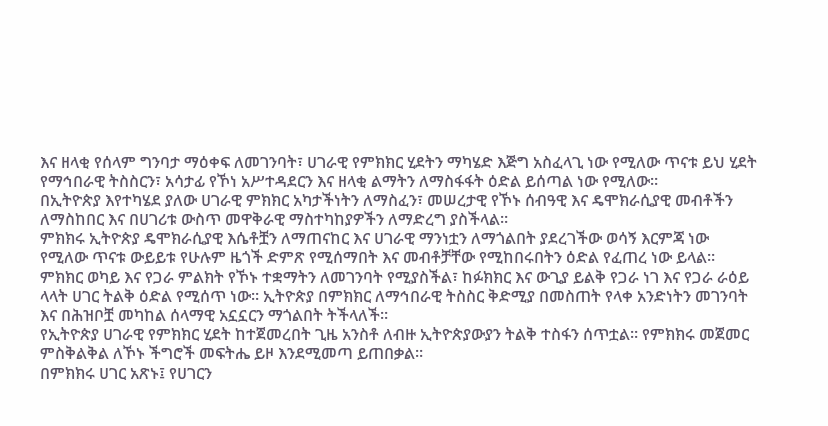እና ዘላቂ የሰላም ግንባታ ማዕቀፍ ለመገንባት፣ ሀገራዊ የምክክር ሂደትን ማካሄድ እጅግ አስፈላጊ ነው የሚለው ጥናቱ ይህ ሂደት የማኅበራዊ ትስስርን፣ አሳታፊ የኾነ አሥተዳደርን እና ዘላቂ ልማትን ለማስፋፋት ዕድል ይሰጣል ነው የሚለው።
በኢትዮጵያ እየተካሄደ ያለው ሀገራዊ ምክክር አካታችነትን ለማስፈን፣ መሠረታዊ የኾኑ ሰብዓዊ እና ዴሞክራሲያዊ መብቶችን ለማስከበር እና በሀገሪቱ ውስጥ መዋቅራዊ ማስተካከያዎችን ለማድረግ ያስችላል።
ምክክሩ ኢትዮጵያ ዴሞክራሲያዊ እሴቶቿን ለማጠናከር እና ሀገራዊ ማንነቷን ለማጎልበት ያደረገችው ወሳኝ እርምጃ ነው የሚለው ጥናቱ ውይይቱ የሁሉም ዜጎች ድምጽ የሚሰማበት እና መብቶቻቸው የሚከበሩበትን ዕድል የፈጠረ ነው ይላል።
ምክክር ወካይ እና የጋራ ምልክት የኾኑ ተቋማትን ለመገንባት የሚያስችል፣ ከፉክክር እና ውጊያ ይልቅ የጋራ ነገ እና የጋራ ራዕይ ላላት ሀገር ትልቅ ዕድል የሚሰጥ ነው። ኢትዮጵያ በምክክር ለማኅበራዊ ትስስር ቅድሚያ በመስጠት የላቀ አንድነትን መገንባት እና በሕዝቦቿ መካከል ሰላማዊ አኗኗርን ማጎልበት ትችላለች።
የኢትዮጵያ ሀገራዊ የምክክር ሂደት ከተጀመረበት ጊዜ አንስቶ ለብዙ ኢትዮጵያውያን ትልቅ ተስፋን ሰጥቷል። የምክክሩ መጀመር ምስቅልቅል ለኾኑ ችግሮች መፍትሔ ይዞ እንደሚመጣ ይጠበቃል።
በምክክሩ ሀገር አጽኑ፤ የሀገርን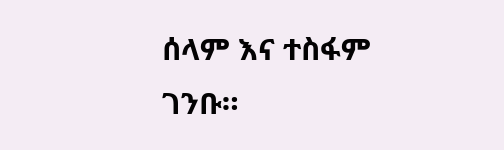ሰላም እና ተስፋም ገንቡ።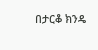በታርቆ ክንዴ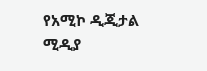የአሚኮ ዲጂታል ሚዲያ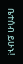ቤተሰብ ይሁኑ!